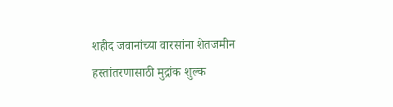शहीद जवानांच्या वारसांना शेतजमीन हस्तांतरणासाठी मुद्रांक शुल्क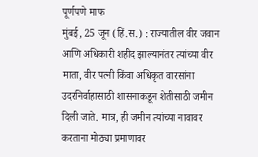पूर्णपणे माफ
मुंबई, 25 जून (हिं.स.) : राज्यातील वीर जवान आणि अधिकारी शहीद झाल्यानंतर त्यांच्या वीर माता, वीर पत्नी किंवा अधिकृत वारसांना उदरनिर्वाहासाठी शासनाकडून शेतीसाठी जमीन दिली जाते. मात्र, ही जमीन त्यांच्या नावावर करताना मोठ्या प्रमाणावर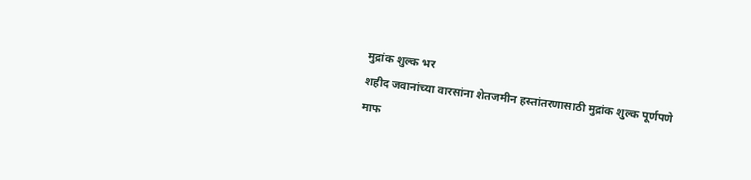मुद्रांक शुल्क भर
शहीद जवानांच्या वारसांना शेतजमीन हस्तांतरणासाठी मुद्रांक शुल्क पूर्णपणे माफ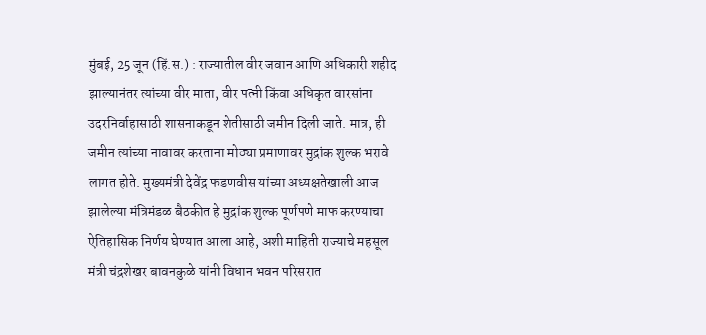मुंबई, 25 जून (हिं.स.) : राज्यातील वीर जवान आणि अधिकारी शहीद झाल्यानंतर त्यांच्या वीर माता, वीर पत्नी किंवा अधिकृत वारसांना उदरनिर्वाहासाठी शासनाकडून शेतीसाठी जमीन दिली जाते. मात्र, ही जमीन त्यांच्या नावावर करताना मोठ्या प्रमाणावर मुद्रांक शुल्क भरावे लागत होते. मुख्यमंत्री देवेंद्र फडणवीस यांच्या अध्यक्षतेखाली आज झालेल्या मंत्रिमंडळ बैठकीत हे मुद्रांक शुल्क पूर्णपणे माफ करण्याचा ऐतिहासिक निर्णय घेण्यात आला आहे, अशी माहिती राज्याचे महसूल मंत्री चंद्रशेखर बावनकुळे यांनी विधान भवन परिसरात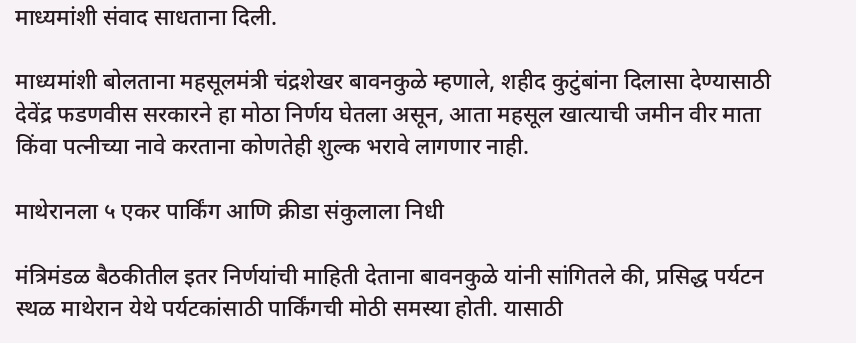माध्यमांशी संवाद साधताना दिली.

माध्यमांशी बोलताना महसूलमंत्री चंद्रशेखर बावनकुळे म्हणाले, शहीद कुटुंबांना दिलासा देण्यासाठी देवेंद्र फडणवीस सरकारने हा मोठा निर्णय घेतला असून, आता महसूल खात्याची जमीन वीर माता किंवा पत्नीच्या नावे करताना कोणतेही शुल्क भरावे लागणार नाही.

माथेरानला ५ एकर पार्किंग आणि क्रीडा संकुलाला निधी

मंत्रिमंडळ बैठकीतील इतर निर्णयांची माहिती देताना बावनकुळे यांनी सांगितले की, प्रसिद्ध पर्यटन स्थळ माथेरान येथे पर्यटकांसाठी पार्किंगची मोठी समस्या होती. यासाठी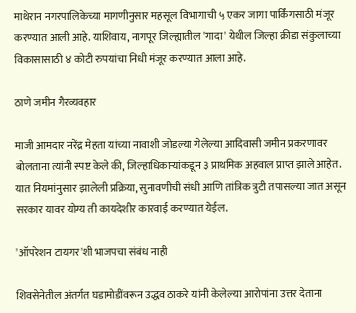माथेरान नगरपालिकेच्या मागणीनुसार महसूल विभागाची ५ एकर जागा पार्किंगसाठी मंजूर करण्यात आली आहे. याशिवाय, नागपूर जिल्ह्यातील 'गादा' येथील जिल्हा क्रीडा संकुलाच्या विकासासाठी ४ कोटी रुपयांचा निधी मंजूर करण्यात आला आहे.

ठाणे जमीन गैरव्यवहार

माजी आमदार नरेंद्र मेहता यांच्या नावाशी जोडल्या गेलेल्या आदिवासी जमीन प्रकरणावर बोलताना त्यांनी स्पष्ट केले की, जिल्हाधिकाऱ्यांकडून ३ प्राथमिक अहवाल प्राप्त झाले आहेत. यात नियमांनुसार झालेली प्रक्रिया, सुनावणीची संधी आणि तांत्रिक त्रुटी तपासल्या जात असून सरकार यावर योग्य ती कायदेशीर कारवाई करण्यात येईल.

'ऑपरेशन टायगर'शी भाजपचा संबंध नाही

शिवसेनेतील अंतर्गत घडामोडींवरून उद्धव ठाकरे यांनी केलेल्या आरोपांना उत्तर देताना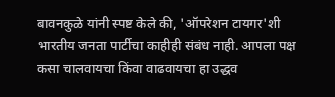बावनकुळे यांनी स्पष्ट केले की, 'ऑपरेशन टायगर'शी भारतीय जनता पार्टीचा काहीही संबंध नाही. आपला पक्ष कसा चालवायचा किंवा वाढवायचा हा उद्धव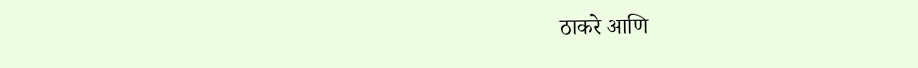ठाकरे आणि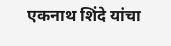एकनाथ शिंदे यांचा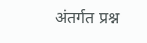अंतर्गत प्रश्न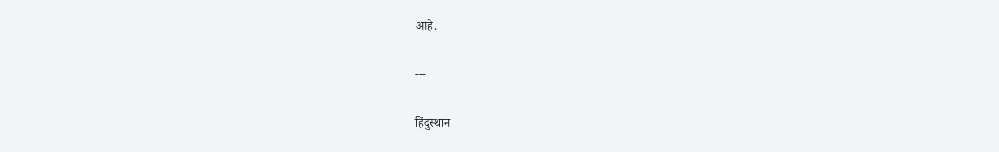आहे.

---

हिंदुस्थान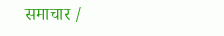समाचार /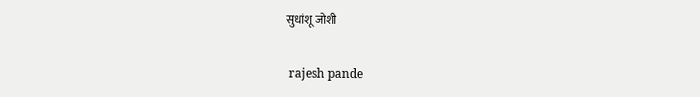सुधांशू जोशी


 rajesh pande